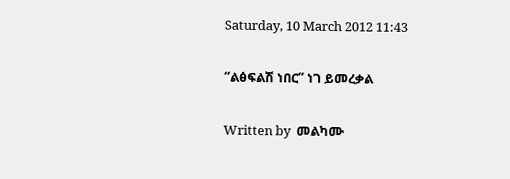Saturday, 10 March 2012 11:43

“ልፅፍልሽ ነበር” ነገ ይመረቃል

Written by  መልካሙ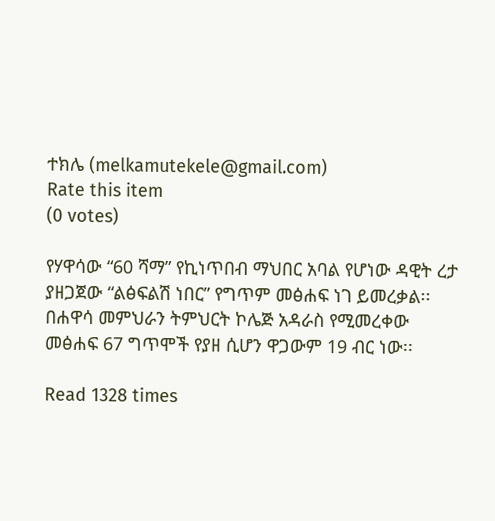ተክሌ (melkamutekele@gmail.com)
Rate this item
(0 votes)

የሃዋሳው “60 ሻማ” የኪነጥበብ ማህበር አባል የሆነው ዳዊት ረታ ያዘጋጀው “ልፅፍልሽ ነበር” የግጥም መፅሐፍ ነገ ይመረቃል፡፡ በሐዋሳ መምህራን ትምህርት ኮሌጅ አዳራስ የሚመረቀው መፅሐፍ 67 ግጥሞች የያዘ ሲሆን ዋጋውም 19 ብር ነው፡፡

Read 1328 times